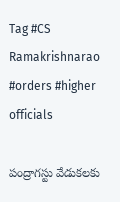Tag #CS Ramakrishnarao #orders #higher officials

పంద్రాగస్టు వేడుకలకు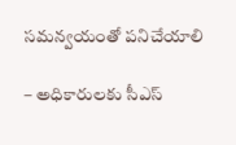సమన్వయంతో పనిచేయాలి

– అధికారులకు సీఎస్‌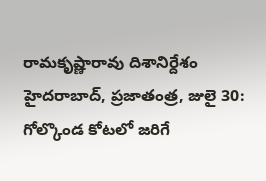రామకృష్ణారావు దిశానిర్దేశం హైదరాబాద్‌, ప్రజాతంత్ర, జులై 30: గోల్కొండ కోటలో జరిగే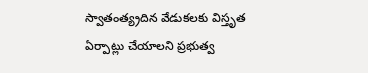స్వాతంత్య్రదిన వేడుకలకు విస్తృత ఏర్పాట్లు చేయాలని ప్రభుత్వ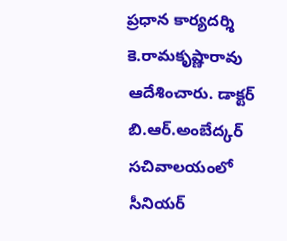ప్రధాన కార్యదర్శి కె.రామకృష్ణారావు ఆదేశించారు. డాక్టర్‌ బి.ఆర్‌.అంబేద్కర్‌ సచివాలయంలో సీనియర్‌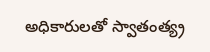అధికారులతో స్వాతంత్య్ర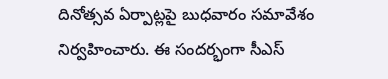దినోత్సవ ఏర్పాట్లపై బుధవారం సమావేశం నిర్వహించారు. ఈ సందర్భంగా సీఎస్‌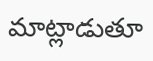మాట్లాడుతూ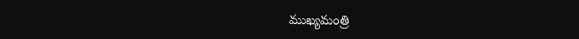ముఖ్యమంత్రి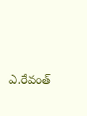ఎ.రేవంత్‌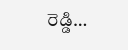రెడ్డి…